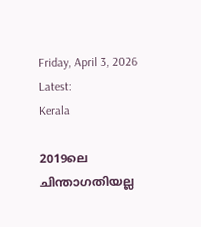Friday, April 3, 2026
Latest:
Kerala

2019ലെ ചിന്താഗതിയല്ല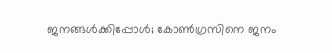ജനങ്ങള്‍ക്കിപ്പോള്‍; കോണ്‍ഗ്രസിനെ ജനം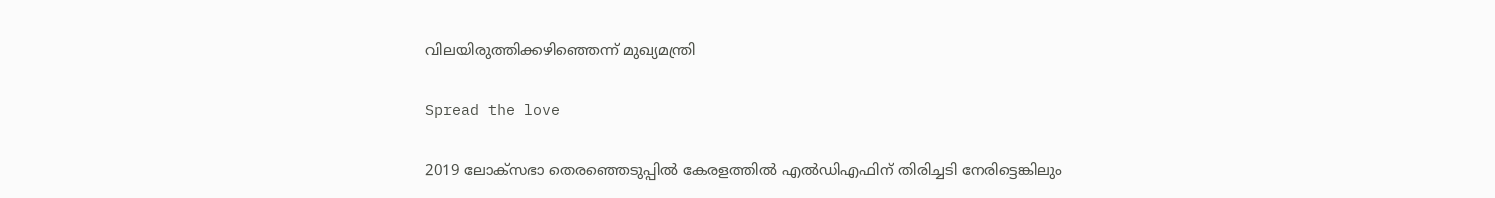വിലയിരുത്തിക്കഴിഞ്ഞെന്ന് മുഖ്യമന്ത്രി

Spread the love

2019 ലോക്‌സഭാ തെരഞ്ഞെടുപ്പില്‍ കേരളത്തില്‍ എല്‍ഡിഎഫിന് തിരിച്ചടി നേരിട്ടെങ്കിലും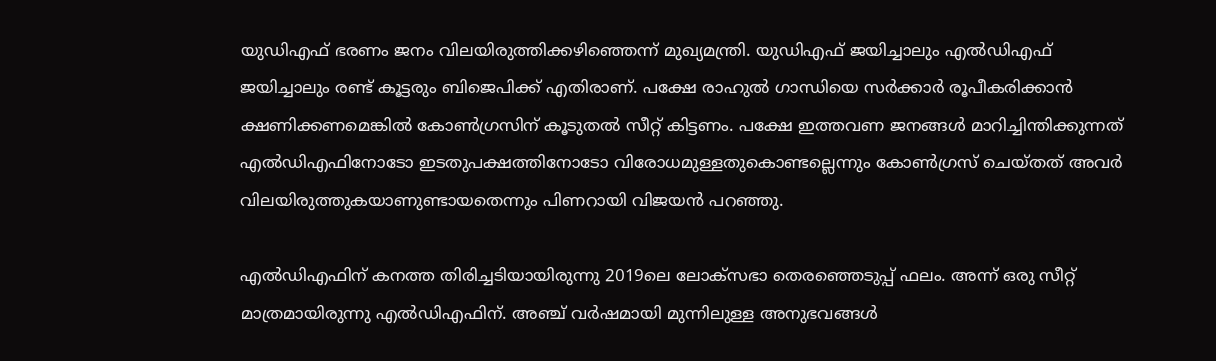യുഡിഎഫ് ഭരണം ജനം വിലയിരുത്തിക്കഴിഞ്ഞെന്ന് മുഖ്യമന്ത്രി. യുഡിഎഫ് ജയിച്ചാലും എല്‍ഡിഎഫ് ജയിച്ചാലും രണ്ട് കൂട്ടരും ബിജെപിക്ക് എതിരാണ്. പക്ഷേ രാഹുല്‍ ഗാന്ധിയെ സര്‍ക്കാര്‍ രൂപീകരിക്കാന്‍ ക്ഷണിക്കണമെങ്കില്‍ കോണ്‍ഗ്രസിന് കൂടുതല്‍ സീറ്റ് കിട്ടണം. പക്ഷേ ഇത്തവണ ജനങ്ങള്‍ മാറിച്ചിന്തിക്കുന്നത് എല്‍ഡിഎഫിനോടോ ഇടതുപക്ഷത്തിനോടോ വിരോധമുള്ളതുകൊണ്ടല്ലെന്നും കോണ്‍ഗ്രസ് ചെയ്തത് അവര്‍ വിലയിരുത്തുകയാണുണ്ടായതെന്നും പിണറായി വിജയന്‍ പറഞ്ഞു.

എല്‍ഡിഎഫിന് കനത്ത തിരിച്ചടിയായിരുന്നു 2019ലെ ലോക്‌സഭാ തെരഞ്ഞെടുപ്പ് ഫലം. അന്ന് ഒരു സീറ്റ് മാത്രമായിരുന്നു എല്‍ഡിഎഫിന്. അഞ്ച് വര്‍ഷമായി മുന്നിലുള്ള അനുഭവങ്ങള്‍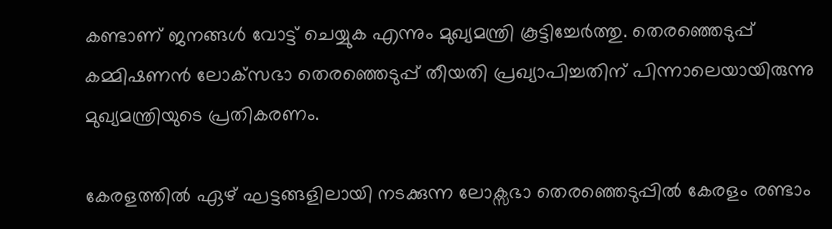കണ്ടാണ് ജനങ്ങള്‍ വോട്ട് ചെയ്യുക എന്നും മുഖ്യമന്ത്രി കൂട്ടിച്ചേര്‍ത്തു. തെരഞ്ഞെടുപ്പ് കമ്മിഷണന്‍ ലോക്‌സഭാ തെരഞ്ഞെടുപ്പ് തീയതി പ്രഖ്യാപിച്ചതിന് പിന്നാലെയായിരുന്നു മുഖ്യമന്ത്രിയുടെ പ്രതികരണം.

കേരളത്തില്‍ ഏഴ് ഘട്ടങ്ങളിലായി നടക്കുന്ന ലോക്സഭാ തെരഞ്ഞെടുപ്പില്‍ കേരളം രണ്ടാം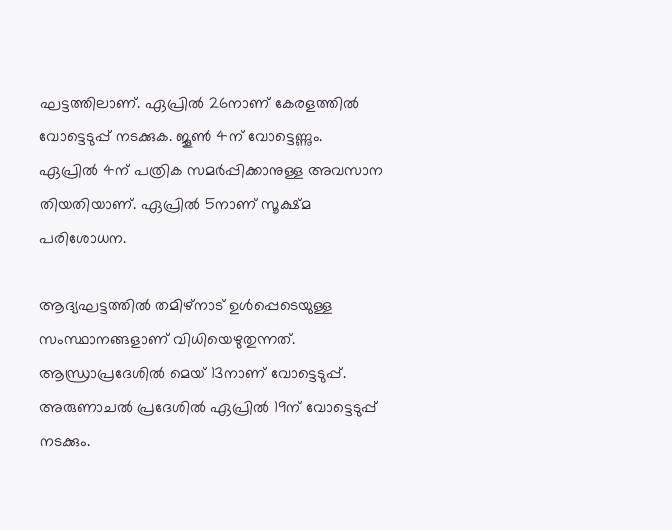ഘട്ടത്തിലാണ്. ഏപ്രില്‍ 26നാണ് കേരളത്തില്‍ വോട്ടെടുപ്പ് നടക്കുക. ജൂണ്‍ 4ന് വോട്ടെണ്ണും. ഏപ്രില്‍ 4ന് പത്രിക സമര്‍പ്പിക്കാനുള്ള അവസാന തിയതിയാണ്. ഏപ്രില്‍ 5നാണ് സൂക്ഷ്മ പരിശോധന.

ആദ്യഘട്ടത്തില്‍ തമിഴ്നാട് ഉള്‍പ്പെടെയുള്ള സംസ്ഥാനങ്ങളാണ് വിധിയെഴുതുന്നത്. ആന്ധ്രാപ്രദേശില്‍ മെയ് 13നാണ് വോട്ടെടുപ്പ്. അരുണാചല്‍ പ്രദേശില്‍ ഏപ്രില്‍ 19ന് വോട്ടെടുപ്പ് നടക്കും.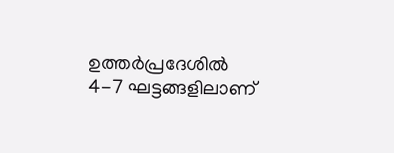ഉത്തര്‍പ്രദേശില്‍ 4-7 ഘട്ടങ്ങളിലാണ്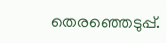തെരഞ്ഞെടുപ്പ്.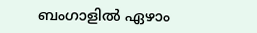ബംഗാളില്‍ ഏഴാം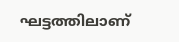ഘട്ടത്തിലാണ്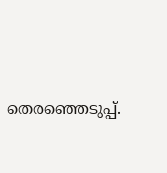തെരഞ്ഞെടുപ്പ്.